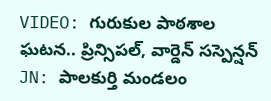VIDEO: గురుకుల పాఠశాల ఘటన.. ప్రిన్సిపల్, వార్డెన్ సస్పెన్షన్
JN: పాలకుర్తి మండలం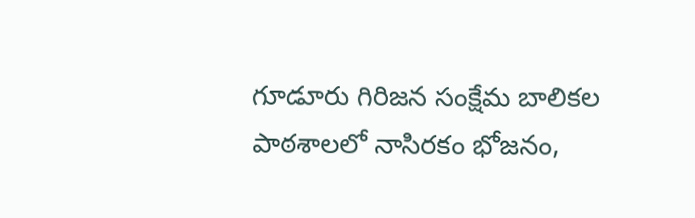గూడూరు గిరిజన సంక్షేమ బాలికల పాఠశాలలో నాసిరకం భోజనం,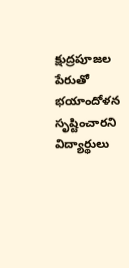క్షుద్రపూజల పేరుతో భయాందోళన సృష్టించారని విద్యార్థులు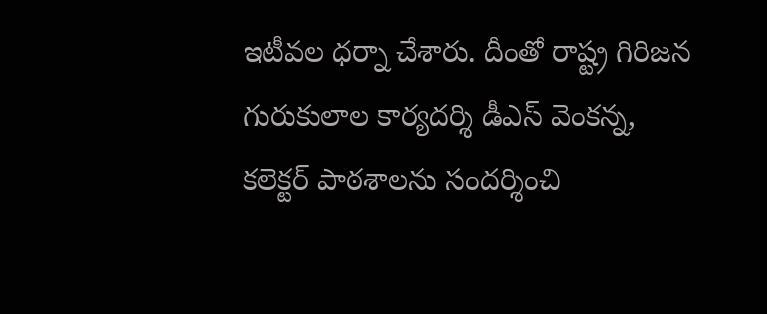ఇటీవల ధర్నా చేశారు. దీంతో రాష్ట్ర గిరిజన గురుకులాల కార్యదర్శి డీఎస్ వెంకన్న, కలెక్టర్ పాఠశాలను సందర్శించి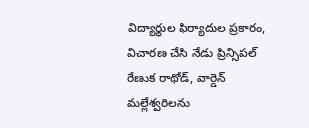విద్యార్థుల ఫిర్యాదుల ప్రకారం, విచారణ చేసి నేడు ప్రిన్సిపల్ రేణుక రాథోడ్, వార్డెన్ మల్లేశ్వరిలను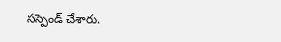సస్పెండ్ చేశారు.